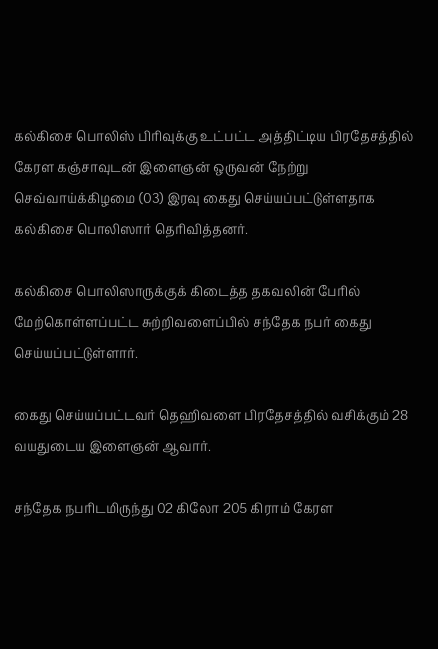கல்கிசை பொலிஸ் பிரிவுக்கு உட்பட்ட அத்திட்டிய பிரதேசத்தில் கேரள கஞ்சாவுடன் இளைஞன் ஒருவன் நேற்று செவ்வாய்க்கிழமை (03) இரவு கைது செய்யப்பட்டுள்ளதாக கல்கிசை பொலிஸார் தெரிவித்தனர்.

கல்கிசை பொலிஸாருக்குக் கிடைத்த தகவலின் பேரில் மேற்கொள்ளப்பட்ட சுற்றிவளைப்பில் சந்தேக நபர் கைது செய்யப்பட்டுள்ளார்.

கைது செய்யப்பட்டவர் தெஹிவளை பிரதேசத்தில் வசிக்கும் 28 வயதுடைய இளைஞன் ஆவார்.

சந்தேக நபரிடமிருந்து 02 கிலோ 205 கிராம் கேரள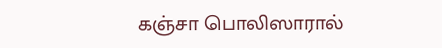கஞ்சா பொலிஸாரால்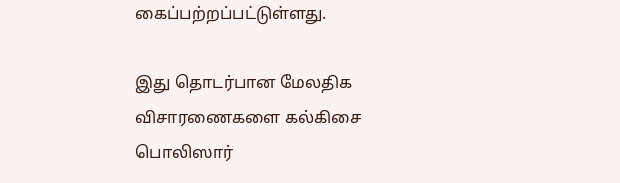கைப்பற்றப்பட்டுள்ளது.

இது தொடர்பான மேலதிக விசாரணைகளை கல்கிசை பொலிஸார்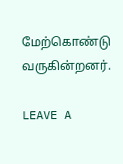மேற்கொண்டு வருகின்றனர்.

LEAVE A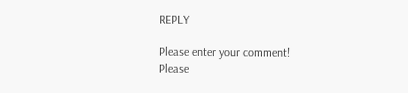REPLY

Please enter your comment!
Please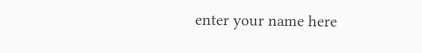enter your name here